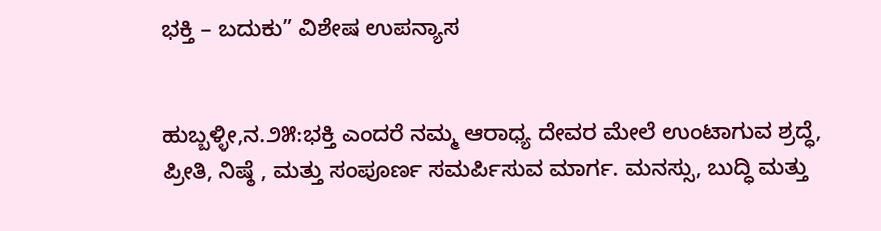ಭಕ್ತಿ – ಬದುಕು” ವಿಶೇಷ ಉಪನ್ಯಾಸ


ಹುಬ್ಬಳ್ಳೀ,ನ.೨೫:ಭಕ್ತಿ ಎಂದರೆ ನಮ್ಮ ಆರಾಧ್ಯ ದೇವರ ಮೇಲೆ ಉಂಟಾಗುವ ಶ್ರದ್ಧೆ, ಪ್ರೀತಿ, ನಿಷ್ಠೆ , ಮತ್ತು ಸಂಪೂರ್ಣ ಸಮರ್ಪಿಸುವ ಮಾರ್ಗ. ಮನಸ್ಸು, ಬುದ್ಧಿ ಮತ್ತು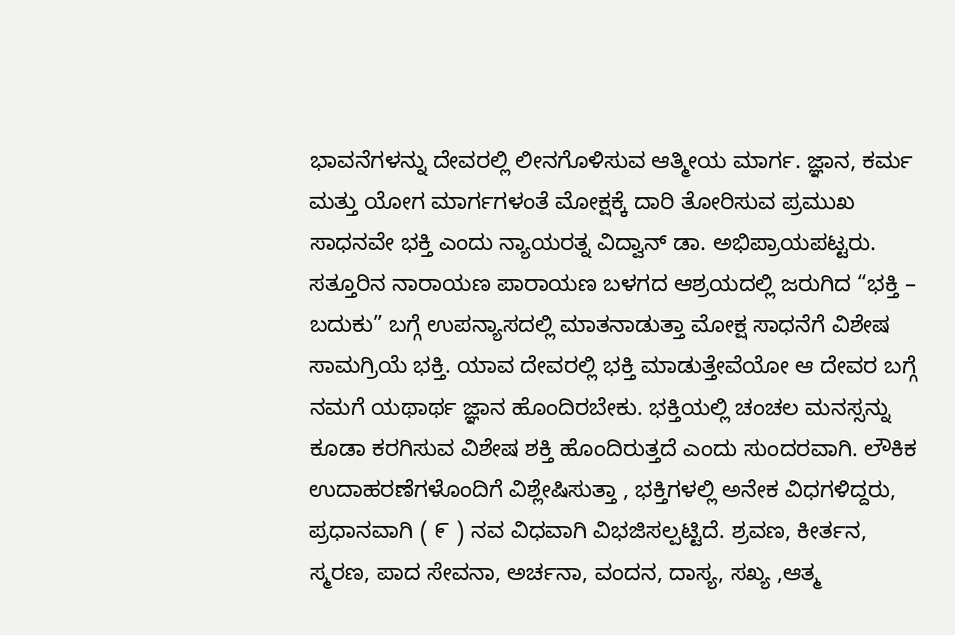ಭಾವನೆಗಳನ್ನು ದೇವರಲ್ಲಿ ಲೀನಗೊಳಿಸುವ ಆತ್ಮೀಯ ಮಾರ್ಗ. ಜ್ಞಾನ, ಕರ್ಮ ಮತ್ತು ಯೋಗ ಮಾರ್ಗಗಳಂತೆ ಮೋಕ್ಷಕ್ಕೆ ದಾರಿ ತೋರಿಸುವ ಪ್ರಮುಖ ಸಾಧನವೇ ಭಕ್ತಿ ಎಂದು ನ್ಯಾಯರತ್ನ ವಿದ್ವಾನ್ ಡಾ. ಅಭಿಪ್ರಾಯಪಟ್ಟರು.
ಸತ್ತೂರಿನ ನಾರಾಯಣ ಪಾರಾಯಣ ಬಳಗದ ಆಶ್ರಯದಲ್ಲಿ ಜರುಗಿದ “ಭಕ್ತಿ – ಬದುಕು” ಬಗ್ಗೆ ಉಪನ್ಯಾಸದಲ್ಲಿ ಮಾತನಾಡುತ್ತಾ ಮೋಕ್ಷ ಸಾಧನೆಗೆ ವಿಶೇಷ ಸಾಮಗ್ರಿಯೆ ಭಕ್ತಿ. ಯಾವ ದೇವರಲ್ಲಿ ಭಕ್ತಿ ಮಾಡುತ್ತೇವೆಯೋ ಆ ದೇವರ ಬಗ್ಗೆ ನಮಗೆ ಯಥಾರ್ಥ ಜ್ಞಾನ ಹೊಂದಿರಬೇಕು. ಭಕ್ತಿಯಲ್ಲಿ ಚಂಚಲ ಮನಸ್ಸನ್ನು ಕೂಡಾ ಕರಗಿಸುವ ವಿಶೇಷ ಶಕ್ತಿ ಹೊಂದಿರುತ್ತದೆ ಎಂದು ಸುಂದರವಾಗಿ. ಲೌಕಿಕ ಉದಾಹರಣೆಗಳೊಂದಿಗೆ ವಿಶ್ಲೇಷಿಸುತ್ತಾ , ಭಕ್ತಿಗಳಲ್ಲಿ ಅನೇಕ ವಿಧಗಳಿದ್ದರು, ಪ್ರಧಾನವಾಗಿ ( ೯ ) ನವ ವಿಧವಾಗಿ ವಿಭಜಿಸಲ್ಪಟ್ಟಿದೆ. ಶ್ರವಣ, ಕೀರ್ತನ, ಸ್ಮರಣ, ಪಾದ ಸೇವನಾ, ಅರ್ಚನಾ, ವಂದನ, ದಾಸ್ಯ, ಸಖ್ಯ ,ಆತ್ಮ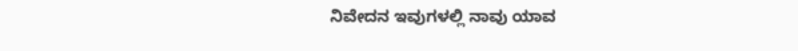ನಿವೇದನ ಇವುಗಳಲ್ಲಿ ನಾವು ಯಾವ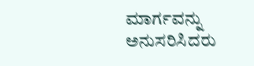ಮಾರ್ಗವನ್ನು ಅನುಸರಿಸಿದರು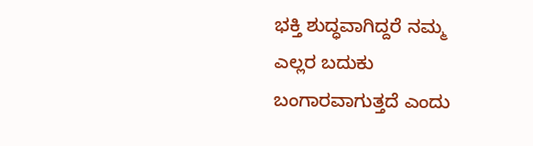ಭಕ್ತಿ ಶುದ್ಧವಾಗಿದ್ದರೆ ನಮ್ಮ ಎಲ್ಲರ ಬದುಕು ಬಂಗಾರವಾಗುತ್ತದೆ ಎಂದು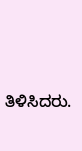ತಿಳಿಸಿದರು.